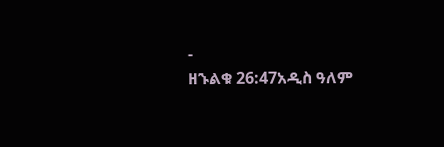-
ዘኁልቁ 26:47አዲስ ዓለም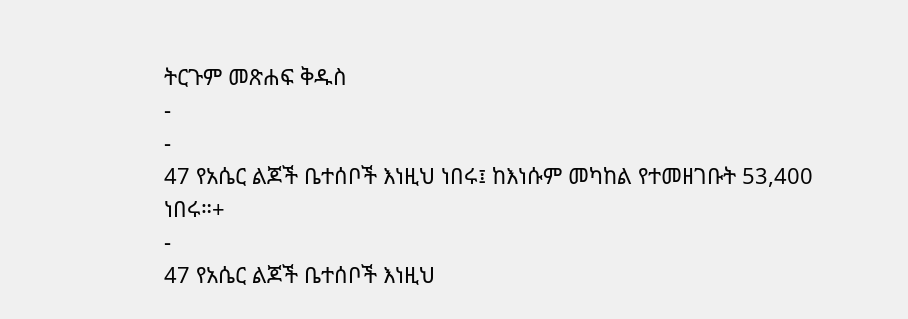ትርጉም መጽሐፍ ቅዱስ
-
-
47 የአሴር ልጆች ቤተሰቦች እነዚህ ነበሩ፤ ከእነሱም መካከል የተመዘገቡት 53,400 ነበሩ።+
-
47 የአሴር ልጆች ቤተሰቦች እነዚህ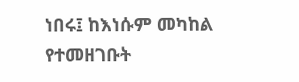ነበሩ፤ ከእነሱም መካከል የተመዘገቡት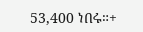53,400 ነበሩ።+